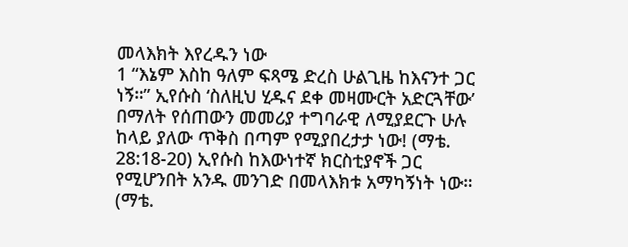መላእክት እየረዱን ነው
1 “እኔም እስከ ዓለም ፍጻሜ ድረስ ሁልጊዜ ከእናንተ ጋር ነኝ።” ኢየሱስ ‘ስለዚህ ሂዱና ደቀ መዛሙርት አድርጓቸው’ በማለት የሰጠውን መመሪያ ተግባራዊ ለሚያደርጉ ሁሉ ከላይ ያለው ጥቅስ በጣም የሚያበረታታ ነው! (ማቴ. 28:18-20) ኢየሱስ ከእውነተኛ ክርስቲያኖች ጋር የሚሆንበት አንዱ መንገድ በመላእክቱ አማካኝነት ነው። (ማቴ.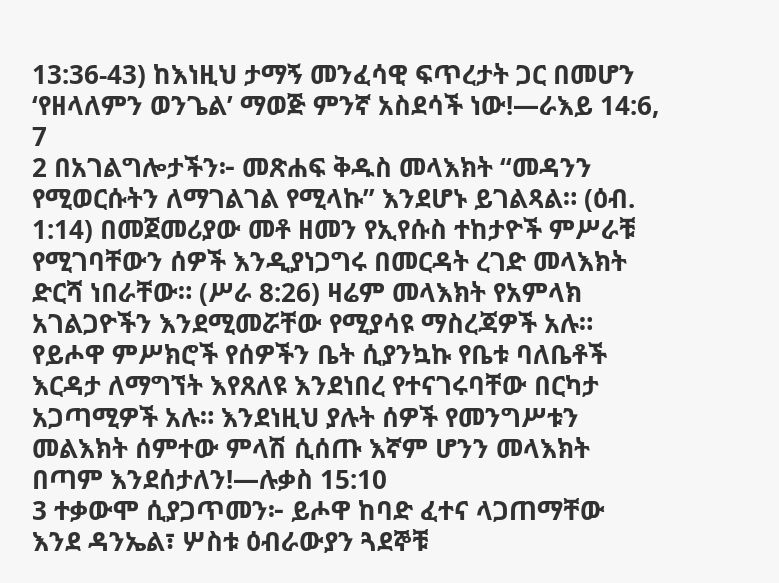13:36-43) ከእነዚህ ታማኝ መንፈሳዊ ፍጥረታት ጋር በመሆን ‘የዘላለምን ወንጌል’ ማወጅ ምንኛ አስደሳች ነው!—ራእይ 14:6, 7
2 በአገልግሎታችን፦ መጽሐፍ ቅዱስ መላእክት “መዳንን የሚወርሱትን ለማገልገል የሚላኩ” እንደሆኑ ይገልጻል። (ዕብ. 1:14) በመጀመሪያው መቶ ዘመን የኢየሱስ ተከታዮች ምሥራቹ የሚገባቸውን ሰዎች እንዲያነጋግሩ በመርዳት ረገድ መላእክት ድርሻ ነበራቸው። (ሥራ 8:26) ዛሬም መላእክት የአምላክ አገልጋዮችን እንደሚመሯቸው የሚያሳዩ ማስረጃዎች አሉ። የይሖዋ ምሥክሮች የሰዎችን ቤት ሲያንኳኩ የቤቱ ባለቤቶች እርዳታ ለማግኘት እየጸለዩ እንደነበረ የተናገሩባቸው በርካታ አጋጣሚዎች አሉ። እንደነዚህ ያሉት ሰዎች የመንግሥቱን መልእክት ሰምተው ምላሽ ሲሰጡ እኛም ሆንን መላእክት በጣም እንደሰታለን!—ሉቃስ 15:10
3 ተቃውሞ ሲያጋጥመን፦ ይሖዋ ከባድ ፈተና ላጋጠማቸው እንደ ዳንኤል፣ ሦስቱ ዕብራውያን ጓደኞቹ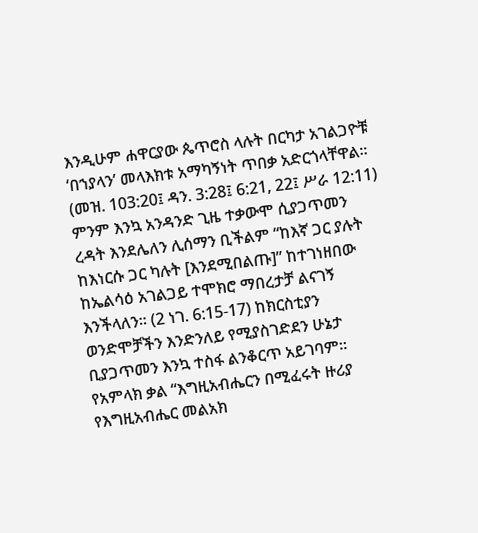እንዲሁም ሐዋርያው ጴጥሮስ ላሉት በርካታ አገልጋዮቹ ‘በኀያላን’ መላእክቱ አማካኝነት ጥበቃ አድርጎላቸዋል። (መዝ. 103:20፤ ዳን. 3:28፤ 6:21, 22፤ ሥራ 12:11) ምንም እንኳ አንዳንድ ጊዜ ተቃውሞ ሲያጋጥመን ረዳት እንደሌለን ሊሰማን ቢችልም “ከእኛ ጋር ያሉት ከእነርሱ ጋር ካሉት [እንደሚበልጡ]” ከተገነዘበው ከኤልሳዕ አገልጋይ ተሞክሮ ማበረታቻ ልናገኝ እንችላለን። (2 ነገ. 6:15-17) ከክርስቲያን ወንድሞቻችን እንድንለይ የሚያስገድደን ሁኔታ ቢያጋጥመን እንኳ ተስፋ ልንቆርጥ አይገባም። የአምላክ ቃል “እግዚአብሔርን በሚፈሩት ዙሪያ የእግዚአብሔር መልአክ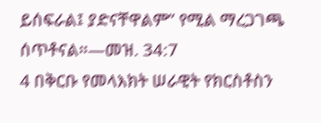ይሰፍራል፤ ያድናቸዋልም” የሚል ማረጋገጫ ሰጥቶናል።—መዝ. 34:7
4 በቅርቡ የመላእክት ሠራዊት የክርስቶስን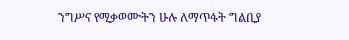ንግሥና የሚቃወሙትን ሁሉ ለማጥፋት ግልቢያ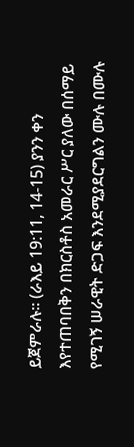ይጀምራሉ። (ራእይ 19:11, 14-15) ያንን ቀን እየተጠባበቅን በክርስቶስ አመራር ሥር ያለው በሰማይ የሚገኝ ሠራዊት ድጋፍ እንደሚያደርግልን ሙሉ በሙሉ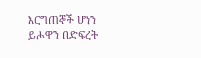እርግጠኞች ሆነን ይሖዋን በድፍረት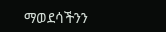ማወደሳችንን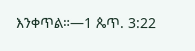እንቀጥል።—1 ጴጥ. 3:22